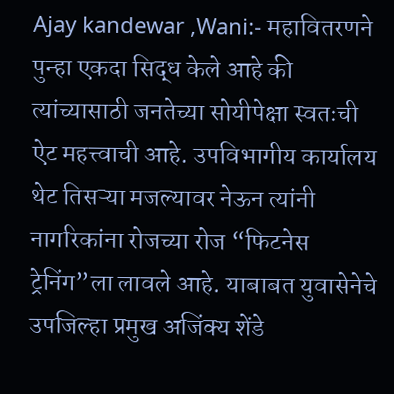Ajay kandewar ,Wani:- महावितरणने पुन्हा एकदा सिद्ध केले आहे की त्यांच्यासाठी जनतेच्या सोयीपेक्षा स्वतःची ऐट महत्त्वाची आहे. उपविभागीय कार्यालय थेट तिसऱ्या मजल्यावर नेऊन त्यांनी नागरिकांना रोजच्या रोज “फिटनेस ट्रेनिंग”ला लावले आहे. याबाबत युवासेनेचे उपजिल्हा प्रमुख अजिंक्य शेंडे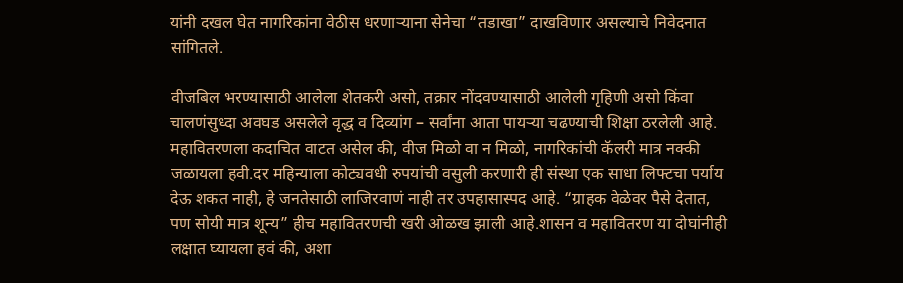यांनी दखल घेत नागरिकांना वेठीस धरणाऱ्याना सेनेचा “तडाखा” दाखविणार असल्याचे निवेदनात सांगितले.

वीजबिल भरण्यासाठी आलेला शेतकरी असो, तक्रार नोंदवण्यासाठी आलेली गृहिणी असो किंवा चालणंसुध्दा अवघड असलेले वृद्ध व दिव्यांग – सर्वांना आता पायऱ्या चढण्याची शिक्षा ठरलेली आहे. महावितरणला कदाचित वाटत असेल की, वीज मिळो वा न मिळो, नागरिकांची कॅलरी मात्र नक्की जळायला हवी.दर महिन्याला कोट्यवधी रुपयांची वसुली करणारी ही संस्था एक साधा लिफ्टचा पर्याय देऊ शकत नाही, हे जनतेसाठी लाजिरवाणं नाही तर उपहासास्पद आहे. “ग्राहक वेळेवर पैसे देतात, पण सोयी मात्र शून्य” हीच महावितरणची खरी ओळख झाली आहे.शासन व महावितरण या दोघांनीही लक्षात घ्यायला हवं की, अशा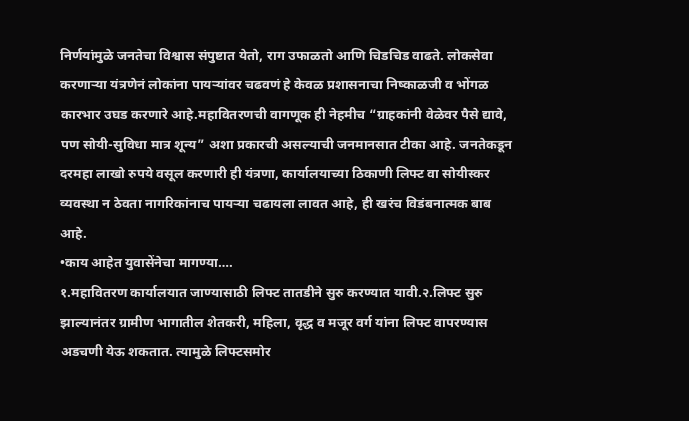निर्णयांमुळे जनतेचा विश्वास संपुष्टात येतो, राग उफाळतो आणि चिडचिड वाढते. लोकसेवा करणाऱ्या यंत्रणेनं लोकांना पायऱ्यांवर चढवणं हे केवळ प्रशासनाचा निष्काळजी व भोंगळ कारभार उघड करणारे आहे.महावितरणची वागणूक ही नेहमीच “ग्राहकांनी वेळेवर पैसे द्यावे, पण सोयी-सुविधा मात्र शून्य” अशा प्रकारची असल्याची जनमानसात टीका आहे. जनतेकडून दरमहा लाखो रुपये वसूल करणारी ही यंत्रणा, कार्यालयाच्या ठिकाणी लिफ्ट वा सोयीस्कर व्यवस्था न ठेवता नागरिकांनाच पायऱ्या चढायला लावत आहे, ही खरंच विडंबनात्मक बाब आहे.
•काय आहेत युवासेंनेचा मागण्या….
१.महावितरण कार्यालयात जाण्यासाठी लिफ्ट तातडीने सुरु करण्यात यावी.२.लिफ्ट सुरु झाल्यानंतर ग्रामीण भागातील शेतकरी, महिला, वृद्ध व मजूर वर्ग यांना लिफ्ट वापरण्यास अडचणी येऊ शकतात. त्यामुळे लिफ्टसमोर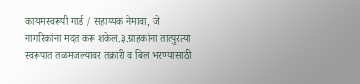कायमस्वरूपी गार्ड / सहाय्यक नेमावा, जे नागरिकांना मदत करू शकेल.३.ग्राहकांना तात्पुरत्या स्वरूपात तळमजल्यावर तक्रारी व बिल भरण्यासाठी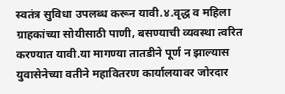स्वतंत्र सुविधा उपलब्ध करून यावी.४.वृद्ध व महिला ग्राहकांच्या सोयीसाठी पाणी, बसण्याची व्यवस्था त्वरित करण्यात यावी.या मागण्या तातडीने पूर्ण न झाल्यास युवासेनेच्या वतीने महावितरण कार्यालयावर जोरदार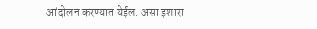आंदोलन करण्यात येईल. असा इशारा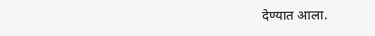देण्यात आला.